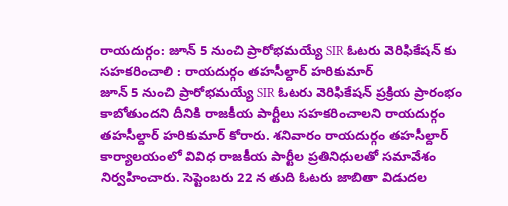రాయదుర్గం: జూన్ 5 నుంచి ప్రారోభమయ్యే SIR ఓటరు వెరిఫికేషన్ కు సహకరించాలి : రాయదుర్గం తహసీల్దార్ హరికుమార్
జూన్ 5 నుంచి ప్రారోభమయ్యే SIR ఓటరు వెరిఫికేషన్ ప్రక్రియ ప్రారంభం కాబోతుందని దీనికి రాజకీయ పార్టీలు సహకరించాలని రాయదుర్గం తహసీల్దార్ హరికుమార్ కోరారు. శనివారం రాయదుర్గం తహసీల్దార్ కార్యాలయంలో వివిధ రాజకీయ పార్టీల ప్రతినిధులతో సమావేశం నిర్వహించారు. సెప్టెంబరు 22 న తుది ఓటరు జాబితా విడుదల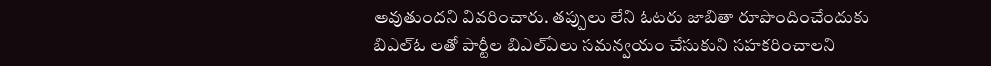అవుతుందని వివరించారు. తప్పులు లేని ఓటరు జాబితా రూపొందించేందుకు బిఎల్ఓ లతో పార్టీల బిఎల్ఏలు సమన్వయం చేసుకుని సహకరించాలని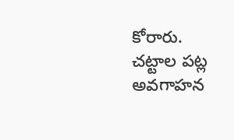కోరారు. చట్టాల పట్ల అవగాహన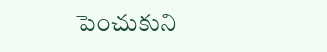పెంచుకుని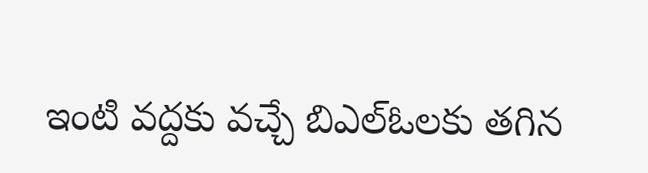ఇంటి వద్దకు వచ్చే బిఎల్ఓలకు తగిన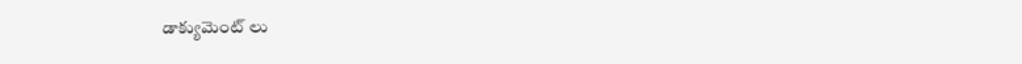డాక్యుమెంట్ లు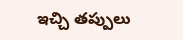ఇచ్చి తప్పులు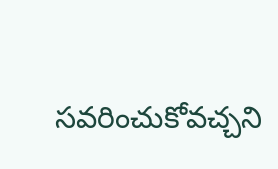సవరించుకోవచ్చని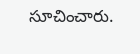సూచించారు.